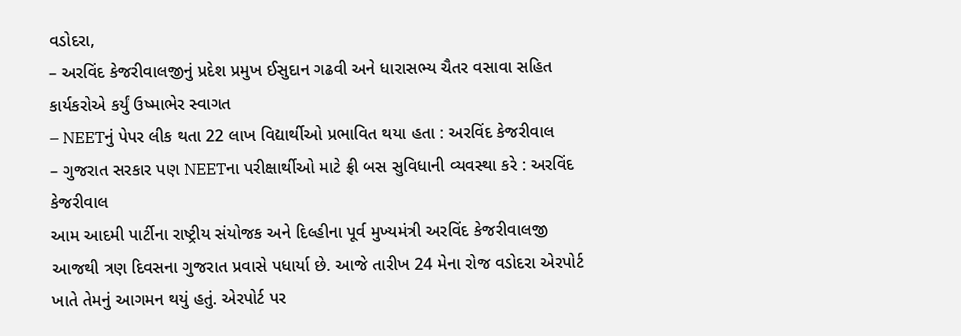વડોદરા,
– અરવિંદ કેજરીવાલજીનું પ્રદેશ પ્રમુખ ઈસુદાન ગઢવી અને ધારાસભ્ય ચૈતર વસાવા સહિત કાર્યકરોએ કર્યું ઉષ્માભેર સ્વાગત
– NEETનું પેપર લીક થતા 22 લાખ વિદ્યાર્થીઓ પ્રભાવિત થયા હતા : અરવિંદ કેજરીવાલ
– ગુજરાત સરકાર પણ NEETના પરીક્ષાર્થીઓ માટે ફ્રી બસ સુવિધાની વ્યવસ્થા કરે : અરવિંદ કેજરીવાલ
આમ આદમી પાર્ટીના રાષ્ટ્રીય સંયોજક અને દિલ્હીના પૂર્વ મુખ્યમંત્રી અરવિંદ કેજરીવાલજી આજથી ત્રણ દિવસના ગુજરાત પ્રવાસે પધાર્યા છે. આજે તારીખ 24 મેના રોજ વડોદરા એરપોર્ટ ખાતે તેમનું આગમન થયું હતું. એરપોર્ટ પર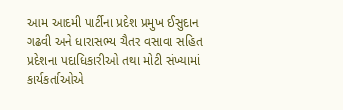આમ આદમી પાર્ટીના પ્રદેશ પ્રમુખ ઈસુદાન ગઢવી અને ધારાસભ્ય ચૈતર વસાવા સહિત પ્રદેશના પદાધિકારીઓ તથા મોટી સંખ્યામાં કાર્યકર્તાઓએ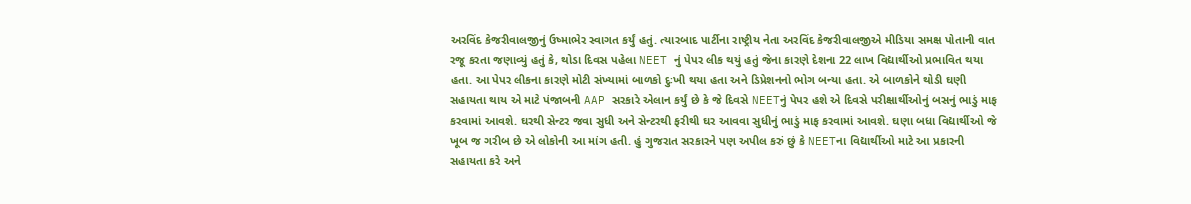અરવિંદ કેજરીવાલજીનું ઉષ્માભેર સ્વાગત કર્યું હતું. ત્યારબાદ પાર્ટીના રાષ્ટ્રીય નેતા અરવિંદ કેજરીવાલજીએ મીડિયા સમક્ષ પોતાની વાત રજૂ કરતા જણાવ્યું હતું કે, થોડા દિવસ પહેલા NEET નું પેપર લીક થયું હતું જેના કારણે દેશના 22 લાખ વિદ્યાર્થીઓ પ્રભાવિત થયા હતા. આ પેપર લીકના કારણે મોટી સંખ્યામાં બાળકો દુઃખી થયા હતા અને ડિપ્રેશનનો ભોગ બન્યા હતા. એ બાળકોને થોડી ઘણી સહાયતા થાય એ માટે પંજાબની AAP સરકારે એલાન કર્યું છે કે જે દિવસે NEETનું પેપર હશે એ દિવસે પરીક્ષાર્થીઓનું બસનું ભાડું માફ કરવામાં આવશે. ઘરથી સેન્ટર જવા સુધી અને સેન્ટરથી ફરીથી ઘર આવવા સુધીનું ભાડું માફ કરવામાં આવશે. ઘણા બધા વિદ્યાર્થીઓ જે ખૂબ જ ગરીબ છે એ લોકોની આ માંગ હતી. હું ગુજરાત સરકારને પણ અપીલ કરું છું કે NEETના વિદ્યાર્થીઓ માટે આ પ્રકારની સહાયતા કરે અને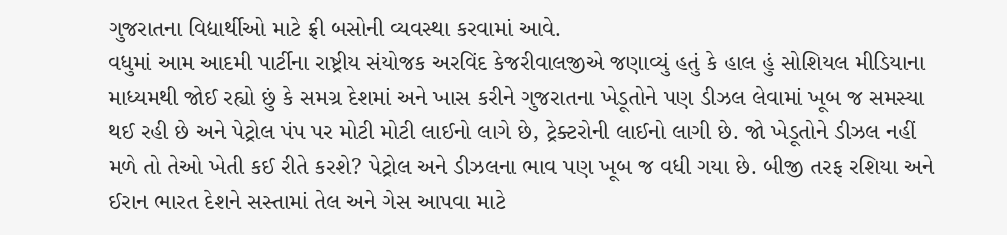ગુજરાતના વિદ્યાર્થીઓ માટે ફ્રી બસોની વ્યવસ્થા કરવામાં આવે.
વધુમાં આમ આદમી પાર્ટીના રાષ્ટ્રીય સંયોજક અરવિંદ કેજરીવાલજીએ જણાવ્યું હતું કે હાલ હું સોશિયલ મીડિયાના માધ્યમથી જોઈ રહ્યો છું કે સમગ્ર દેશમાં અને ખાસ કરીને ગુજરાતના ખેડૂતોને પણ ડીઝલ લેવામાં ખૂબ જ સમસ્યા થઈ રહી છે અને પેટ્રોલ પંપ પર મોટી મોટી લાઈનો લાગે છે, ટ્રેક્ટરોની લાઈનો લાગી છે. જો ખેડૂતોને ડીઝલ નહીં મળે તો તેઓ ખેતી કઈ રીતે કરશે? પેટ્રોલ અને ડીઝલના ભાવ પણ ખૂબ જ વધી ગયા છે. બીજી તરફ રશિયા અને ઈરાન ભારત દેશને સસ્તામાં તેલ અને ગેસ આપવા માટે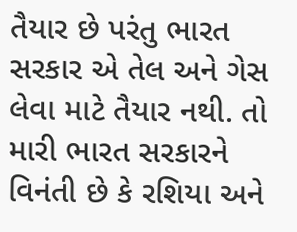તૈયાર છે પરંતુ ભારત સરકાર એ તેલ અને ગેસ લેવા માટે તૈયાર નથી. તો મારી ભારત સરકારને વિનંતી છે કે રશિયા અને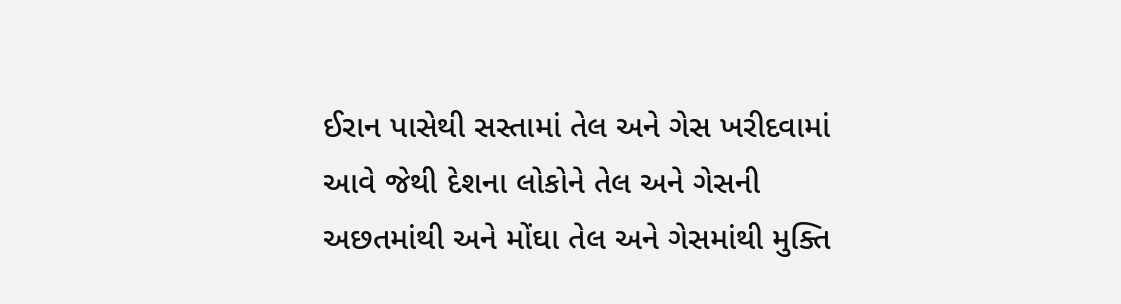ઈરાન પાસેથી સસ્તામાં તેલ અને ગેસ ખરીદવામાં આવે જેથી દેશના લોકોને તેલ અને ગેસની અછતમાંથી અને મોંઘા તેલ અને ગેસમાંથી મુક્તિ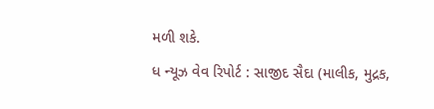મળી શકે.
ધ ન્યૂઝ વેવ રિપોર્ટ : સાજીદ સૈદા (માલીક, મુદ્રક,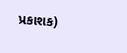પ્રકાશક)